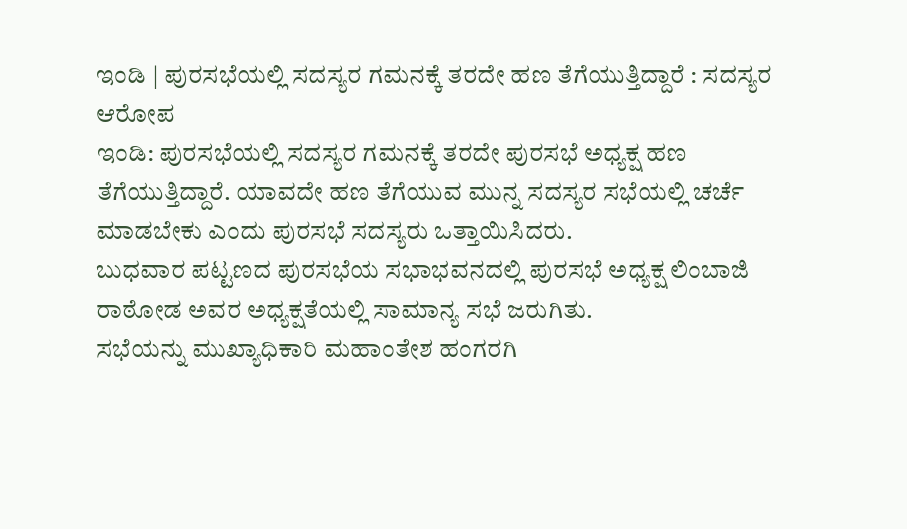ಇಂಡಿ | ಪುರಸಭೆಯಲ್ಲಿ ಸದಸ್ಯರ ಗಮನಕ್ಕೆ ತರದೇ ಹಣ ತೆಗೆಯುತ್ತಿದ್ದಾರೆ : ಸದಸ್ಯರ ಆರೋಪ
ಇಂಡಿ: ಪುರಸಭೆಯಲ್ಲಿ ಸದಸ್ಯರ ಗಮನಕ್ಕೆ ತರದೇ ಪುರಸಭೆ ಅಧ್ಯಕ್ಷ ಹಣ ತೆಗೆಯುತ್ತಿದ್ದಾರೆ. ಯಾವದೇ ಹಣ ತೆಗೆಯುವ ಮುನ್ನ ಸದಸ್ಯರ ಸಭೆಯಲ್ಲಿ ಚರ್ಚೆ ಮಾಡಬೇಕು ಎಂದು ಪುರಸಭೆ ಸದಸ್ಯರು ಒತ್ತಾಯಿಸಿದರು.
ಬುಧವಾರ ಪಟ್ಟಣದ ಪುರಸಭೆಯ ಸಭಾಭವನದಲ್ಲಿ ಪುರಸಭೆ ಅಧ್ಯಕ್ಷ ಲಿಂಬಾಜಿ ರಾಠೋಡ ಅವರ ಅಧ್ಯಕ್ಷತೆಯಲ್ಲಿ ಸಾಮಾನ್ಯ ಸಭೆ ಜರುಗಿತು.
ಸಭೆಯನ್ನು ಮುಖ್ಯಾಧಿಕಾರಿ ಮಹಾಂತೇಶ ಹಂಗರಗಿ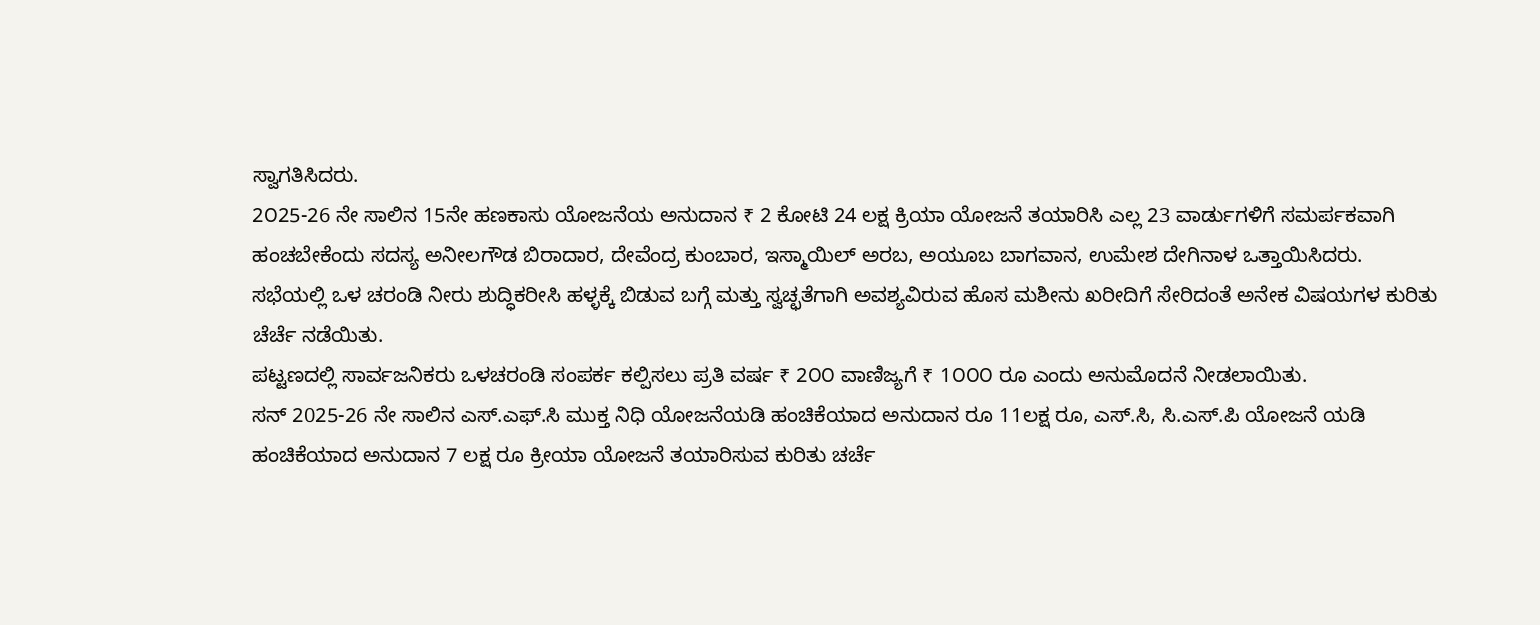ಸ್ವಾಗತಿಸಿದರು.
2೦25-26 ನೇ ಸಾಲಿನ 15ನೇ ಹಣಕಾಸು ಯೋಜನೆಯ ಅನುದಾನ ₹ 2 ಕೋಟಿ 24 ಲಕ್ಷ ಕ್ರಿಯಾ ಯೋಜನೆ ತಯಾರಿಸಿ ಎಲ್ಲ 23 ವಾರ್ಡುಗಳಿಗೆ ಸಮರ್ಪಕವಾಗಿ ಹಂಚಬೇಕೆಂದು ಸದಸ್ಯ ಅನೀಲಗೌಡ ಬಿರಾದಾರ, ದೇವೆಂದ್ರ ಕುಂಬಾರ, ಇಸ್ಮಾಯಿಲ್ ಅರಬ, ಅಯೂಬ ಬಾಗವಾನ, ಉಮೇಶ ದೇಗಿನಾಳ ಒತ್ತಾಯಿಸಿದರು.
ಸಭೆಯಲ್ಲಿ ಒಳ ಚರಂಡಿ ನೀರು ಶುದ್ಧಿಕರೀಸಿ ಹಳ್ಳಕ್ಕೆ ಬಿಡುವ ಬಗ್ಗೆ ಮತ್ತು ಸ್ವಚ್ಛತೆಗಾಗಿ ಅವಶ್ಯವಿರುವ ಹೊಸ ಮಶೀನು ಖರೀದಿಗೆ ಸೇರಿದಂತೆ ಅನೇಕ ವಿಷಯಗಳ ಕುರಿತು ಚೆರ್ಚೆ ನಡೆಯಿತು.
ಪಟ್ಟಣದಲ್ಲಿ ಸಾರ್ವಜನಿಕರು ಒಳಚರಂಡಿ ಸಂಪರ್ಕ ಕಲ್ಪಿಸಲು ಪ್ರತಿ ವರ್ಷ ₹ 2೦೦ ವಾಣಿಜ್ಯಗೆ ₹ 1೦೦೦ ರೂ ಎಂದು ಅನುಮೊದನೆ ನೀಡಲಾಯಿತು.
ಸನ್ 2025-26 ನೇ ಸಾಲಿನ ಎಸ್.ಎಫ್.ಸಿ ಮುಕ್ತ ನಿಧಿ ಯೋಜನೆಯಡಿ ಹಂಚಿಕೆಯಾದ ಅನುದಾನ ರೂ 11ಲಕ್ಷ ರೂ, ಎಸ್.ಸಿ, ಸಿ.ಎಸ್.ಪಿ ಯೋಜನೆ ಯಡಿ ಹಂಚಿಕೆಯಾದ ಅನುದಾನ 7 ಲಕ್ಷ ರೂ ಕ್ರೀಯಾ ಯೋಜನೆ ತಯಾರಿಸುವ ಕುರಿತು ಚರ್ಚೆ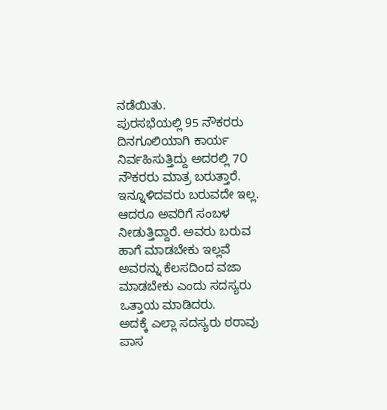ನಡೆಯಿತು.
ಪುರಸಭೆಯಲ್ಲಿ 95 ನೌಕರರು ದಿನಗೂಲಿಯಾಗಿ ಕಾರ್ಯ ನಿರ್ವಹಿಸುತ್ತಿದ್ದು ಅದರಲ್ಲಿ 7೦ ನೌಕರರು ಮಾತ್ರ ಬರುತ್ತಾರೆ. ಇನ್ನೂಳಿದವರು ಬರುವದೇ ಇಲ್ಲ. ಆದರೂ ಅವರಿಗೆ ಸಂಬಳ ನೀಡುತ್ತಿದ್ದಾರೆ. ಅವರು ಬರುವ ಹಾಗೆ ಮಾಡಬೇಕು ಇಲ್ಲವೆ ಅವರನ್ನು ಕೆಲಸದಿಂದ ವಜಾ ಮಾಡಬೇಕು ಎಂದು ಸದಸ್ಯರು ಒತ್ತಾಯ ಮಾಡಿದರು.
ಅದಕ್ಕೆ ಎಲ್ಲಾ ಸದಸ್ಯರು ಠರಾವು ಪಾಸ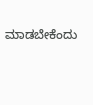ಮಾಡಬೇಕೆಂದು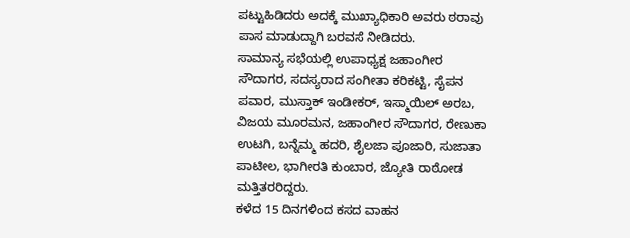ಪಟ್ಟುಹಿಡಿದರು ಅದಕ್ಕೆ ಮುಖ್ಯಾಧಿಕಾರಿ ಅವರು ಠರಾವು ಪಾಸ ಮಾಡುದ್ದಾಗಿ ಬರವಸೆ ನೀಡಿದರು.
ಸಾಮಾನ್ಯ ಸಭೆಯಲ್ಲಿ ಉಪಾಧ್ಯಕ್ಷ ಜಹಾಂಗೀರ ಸೌದಾಗರ, ಸದಸ್ಯರಾದ ಸಂಗೀತಾ ಕರಿಕಟ್ಟಿ, ಸೈಪನ ಪವಾರ, ಮುಸ್ತಾಕ್ ಇಂಡೀಕರ್, ಇಸ್ಮಾಯಿಲ್ ಅರಬ, ವಿಜಯ ಮೂರಮನ, ಜಹಾಂಗೀರ ಸೌದಾಗರ, ರೇಣುಕಾ ಉಟಗಿ, ಬನ್ನೆಮ್ಮ ಹದರಿ, ಶೈಲಜಾ ಪೂಜಾರಿ, ಸುಜಾತಾ ಪಾಟೀಲ, ಭಾಗೀರತಿ ಕುಂಬಾರ, ಜ್ಯೋತಿ ರಾಠೋಡ ಮತ್ತಿತರರಿದ್ದರು.
ಕಳೆದ 15 ದಿನಗಳಿಂದ ಕಸದ ವಾಹನ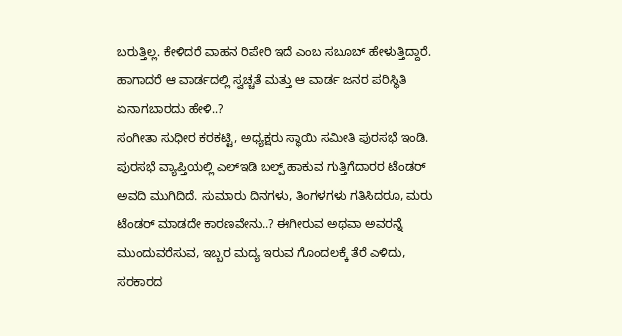ಬರುತ್ತಿಲ್ಲ. ಕೇಳಿದರೆ ವಾಹನ ರಿಪೇರಿ ಇದೆ ಎಂಬ ಸಬೂಬ್ ಹೇಳುತ್ತಿದ್ದಾರೆ. ಹಾಗಾದರೆ ಆ ವಾರ್ಡದಲ್ಲಿ ಸ್ವಚ್ಚತೆ ಮತ್ತು ಆ ವಾರ್ಡ ಜನರ ಪರಿಸ್ಥಿತಿ ಏನಾಗಬಾರದು ಹೇಳಿ..?
ಸಂಗೀತಾ ಸುಧೀರ ಕರಕಟ್ಟಿ, ಅಧ್ಯಕ್ಷರು ಸ್ಥಾಯಿ ಸಮೀತಿ ಪುರಸಭೆ ಇಂಡಿ.
ಪುರಸಭೆ ವ್ಯಾಪ್ತಿಯಲ್ಲಿ ಎಲ್ಇಡಿ ಬಲ್ಪ್ ಹಾಕುವ ಗುತ್ತಿಗೆದಾರರ ಟೆಂಡರ್ ಅವದಿ ಮುಗಿದಿದೆ. ಸುಮಾರು ದಿನಗಳು, ತಿಂಗಳಗಳು ಗತಿಸಿದರೂ, ಮರು ಟೆಂಡರ್ ಮಾಡದೇ ಕಾರಣವೇನು..? ಈಗೀರುವ ಅಥವಾ ಅವರನ್ನೆ ಮುಂದುವರೆಸುವ, ಇಬ್ಬರ ಮದ್ಯ ಇರುವ ಗೊಂದಲಕ್ಕೆ ತೆರೆ ಎಳಿದು, ಸರಕಾರದ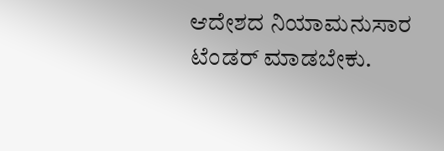ಆದೇಶದ ನಿಯಾಮನುಸಾರ ಟೆಂಡರ್ ಮಾಡಬೇಕು.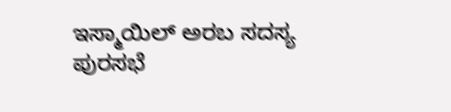ಇಸ್ಮಾಯಿಲ್ ಅರಬ ಸದಸ್ಯ ಪುರಸಭೆ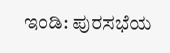ಇಂಡಿ: ಪುರಸಭೆಯ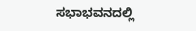ಸಭಾಭವನದಲ್ಲಿ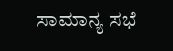ಸಾಮಾನ್ಯ ಸಭೆ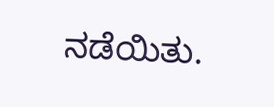ನಡೆಯಿತು.